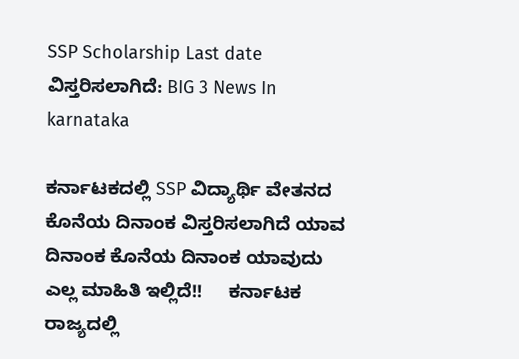SSP Scholarship Last date ವಿಸ್ತರಿಸಲಾಗಿದೆ: BIG 3 News In karnataka

ಕರ್ನಾಟಕದಲ್ಲಿ SSP ವಿದ್ಯಾರ್ಥಿ ವೇತನದ ಕೊನೆಯ ದಿನಾಂಕ ವಿಸ್ತರಿಸಲಾಗಿದೆ ಯಾವ ದಿನಾಂಕ ಕೊನೆಯ ದಿನಾಂಕ ಯಾವುದು ಎಲ್ಲ ಮಾಹಿತಿ ಇಲ್ಲಿದೆ!!     ಕರ್ನಾಟಕ ರಾಜ್ಯದಲ್ಲಿ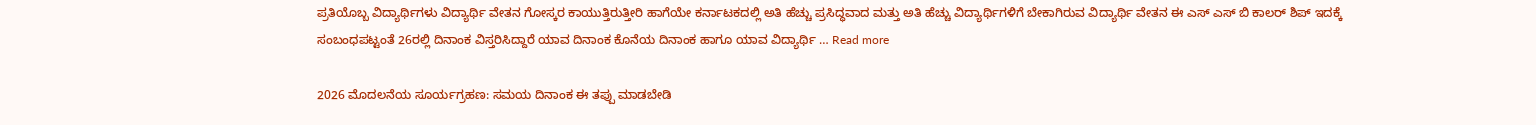ಪ್ರತಿಯೊಬ್ಬ ವಿದ್ಯಾರ್ಥಿಗಳು ವಿದ್ಯಾರ್ಥಿ ವೇತನ ಗೋಸ್ಕರ ಕಾಯುತ್ತಿರುತ್ತೀರಿ ಹಾಗೆಯೇ ಕರ್ನಾಟಕದಲ್ಲಿ ಅತಿ ಹೆಚ್ಚು ಪ್ರಸಿದ್ಧವಾದ ಮತ್ತು ಅತಿ ಹೆಚ್ಚು ವಿದ್ಯಾರ್ಥಿಗಳಿಗೆ ಬೇಕಾಗಿರುವ ವಿದ್ಯಾರ್ಥಿ ವೇತನ ಈ ಎಸ್ ಎಸ್ ಬಿ ಕಾಲರ್ ಶಿಪ್ ಇದಕ್ಕೆ ಸಂಬಂಧಪಟ್ಟಂತೆ 26ರಲ್ಲಿ ದಿನಾಂಕ ವಿಸ್ತರಿಸಿದ್ದಾರೆ ಯಾವ ದಿನಾಂಕ ಕೊನೆಯ ದಿನಾಂಕ ಹಾಗೂ ಯಾವ ವಿದ್ಯಾರ್ಥಿ … Read more

2026 ಮೊದಲನೆಯ ಸೂರ್ಯಗ್ರಹಣ: ಸಮಯ ದಿನಾಂಕ ಈ ತಪ್ಪು ಮಾಡಬೇಡಿ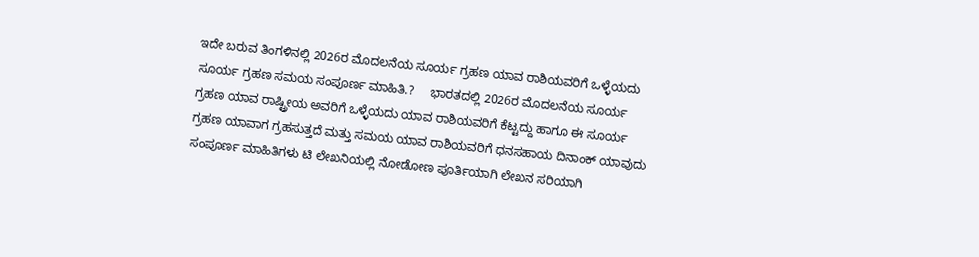ಇದೇ ಬರುವ ತಿಂಗಳಿನಲ್ಲಿ 2026ರ ಮೊದಲನೆಯ ಸೂರ್ಯ ಗ್ರಹಣ ಯಾವ ರಾಶಿಯವರಿಗೆ ಒಳ್ಳೆಯದು ಸೂರ್ಯ ಗ್ರಹಣ ಸಮಯ ಸಂಪೂರ್ಣ ಮಾಹಿತಿ.?     ಭಾರತದಲ್ಲಿ 2026ರ ಮೊದಲನೆಯ ಸೂರ್ಯ ಗ್ರಹಣ ಯಾವ ರಾಷ್ಟ್ರೀಯ ಅವರಿಗೆ ಒಳ್ಳೆಯದು ಯಾವ ರಾಶಿಯವರಿಗೆ ಕೆಟ್ಟದ್ದು ಹಾಗೂ ಈ ಸೂರ್ಯ ಗ್ರಹಣ ಯಾವಾಗ ಗ್ರಹಸುತ್ತದೆ ಮತ್ತು ಸಮಯ ಯಾವ ರಾಶಿಯವರಿಗೆ ಧನಸಹಾಯ ದಿನಾಂಕ್ ಯಾವುದು ಸಂಪೂರ್ಣ ಮಾಹಿತಿಗಳು ಟಿ ಲೇಖನಿಯಲ್ಲಿ ನೋಡೋಣ ಪೂರ್ತಿಯಾಗಿ ಲೇಖನ ಸರಿಯಾಗಿ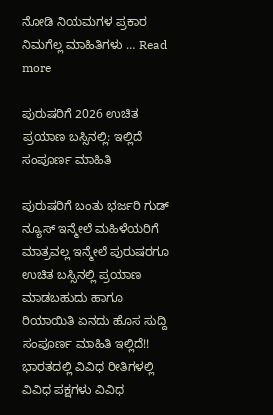ನೋಡಿ ನಿಯಮಗಳ ಪ್ರಕಾರ ನಿಮಗೆಲ್ಲ ಮಾಹಿತಿಗಳು … Read more

ಪುರುಷರಿಗೆ 2026 ಉಚಿತ ಪ್ರಯಾಣ ಬಸ್ಸಿನಲ್ಲಿ: ಇಲ್ಲಿದೆ ಸಂಪೂರ್ಣ ಮಾಹಿತಿ

ಪುರುಷರಿಗೆ ಬಂತು ಭರ್ಜರಿ ಗುಡ್ ನ್ಯೂಸ್ ಇನ್ಮೇಲೆ ಮಹಿಳೆಯರಿಗೆ ಮಾತ್ರವಲ್ಲ ಇನ್ಮೇಲೆ ಪುರುಷರಗೂ ಉಚಿತ ಬಸ್ಸಿನಲ್ಲಿ ಪ್ರಯಾಣ ಮಾಡಬಹುದು ಹಾಗೂ ರಿಯಾಯಿತಿ ಏನದು ಹೊಸ ಸುದ್ದಿ ಸಂಪೂರ್ಣ ಮಾಹಿತಿ ಇಲ್ಲಿದೆ!!     ಭಾರತದಲ್ಲಿ ವಿವಿಧ ರೀತಿಗಳಲ್ಲಿ ವಿವಿಧ ಪಕ್ಷಗಳು ವಿವಿಧ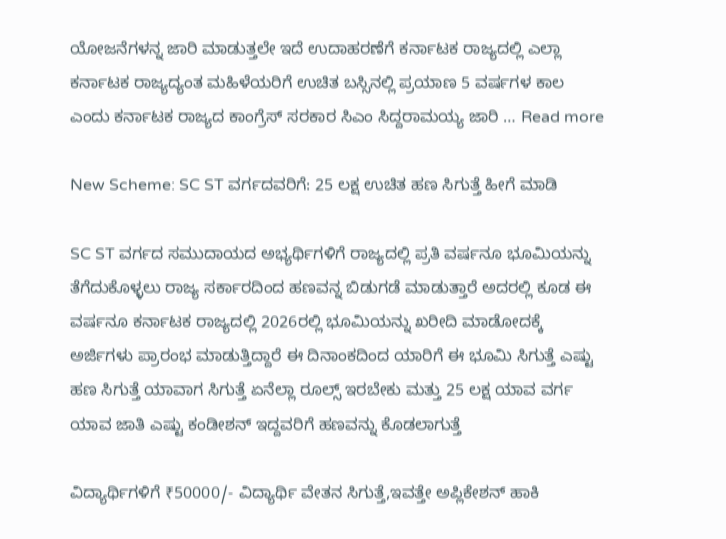ಯೋಜನೆಗಳನ್ನ ಜಾರಿ ಮಾಡುತ್ತಲೇ ಇದೆ ಉದಾಹರಣೆಗೆ ಕರ್ನಾಟಕ ರಾಜ್ಯದಲ್ಲಿ ಎಲ್ಲಾ ಕರ್ನಾಟಕ ರಾಜ್ಯದ್ಯಂತ ಮಹಿಳೆಯರಿಗೆ ಉಚಿತ ಬಸ್ಸಿನಲ್ಲಿ ಪ್ರಯಾಣ 5 ವರ್ಷಗಳ ಕಾಲ ಎಂದು ಕರ್ನಾಟಕ ರಾಜ್ಯದ ಕಾಂಗ್ರೆಸ್ ಸರಕಾರ ಸಿಎಂ ಸಿದ್ದರಾಮಯ್ಯ ಜಾರಿ … Read more

New Scheme: SC ST ವರ್ಗದವರಿಗೆ: 25 ಲಕ್ಷ ಉಚಿತ ಹಣ ಸಿಗುತ್ತೆ ಹೀಗೆ ಮಾಡಿ

SC ST ವರ್ಗದ ಸಮುದಾಯದ ಅಭ್ಯರ್ಥಿಗಳಿಗೆ ರಾಜ್ಯದಲ್ಲಿ ಪ್ರತಿ ವರ್ಷನೂ ಭೂಮಿಯನ್ನು ತೆಗೆದುಕೊಳ್ಳಲು ರಾಜ್ಯ ಸರ್ಕಾರದಿಂದ ಹಣವನ್ನ ಬಿಡುಗಡೆ ಮಾಡುತ್ತಾರೆ ಅದರಲ್ಲಿ ಕೂಡ ಈ ವರ್ಷನೂ ಕರ್ನಾಟಕ ರಾಜ್ಯದಲ್ಲಿ 2026ರಲ್ಲಿ ಭೂಮಿಯನ್ನು ಖರೀದಿ ಮಾಡೋದಕ್ಕೆ ಅರ್ಜಿಗಳು ಪ್ರಾರಂಭ ಮಾಡುತ್ತಿದ್ದಾರೆ ಈ ದಿನಾಂಕದಿಂದ ಯಾರಿಗೆ ಈ ಭೂಮಿ ಸಿಗುತ್ತೆ ಎಷ್ಟು ಹಣ ಸಿಗುತ್ತೆ ಯಾವಾಗ ಸಿಗುತ್ತೆ ಏನೆಲ್ಲಾ ರೂಲ್ಸ್ ಇರಬೇಕು ಮತ್ತು 25 ಲಕ್ಷ ಯಾವ ವರ್ಗ ಯಾವ ಜಾತಿ ಎಷ್ಟು ಕಂಡೀಶನ್ ಇದ್ದವರಿಗೆ ಹಣವನ್ನು ಕೊಡಲಾಗುತ್ತೆ

ವಿದ್ಯಾರ್ಥಿಗಳಿಗೆ ₹50000/- ವಿದ್ಯಾರ್ಥಿ ವೇತನ ಸಿಗುತ್ತೆ,ಇವತ್ತೇ ಅಪ್ಲಿಕೇಶನ್ ಹಾಕಿ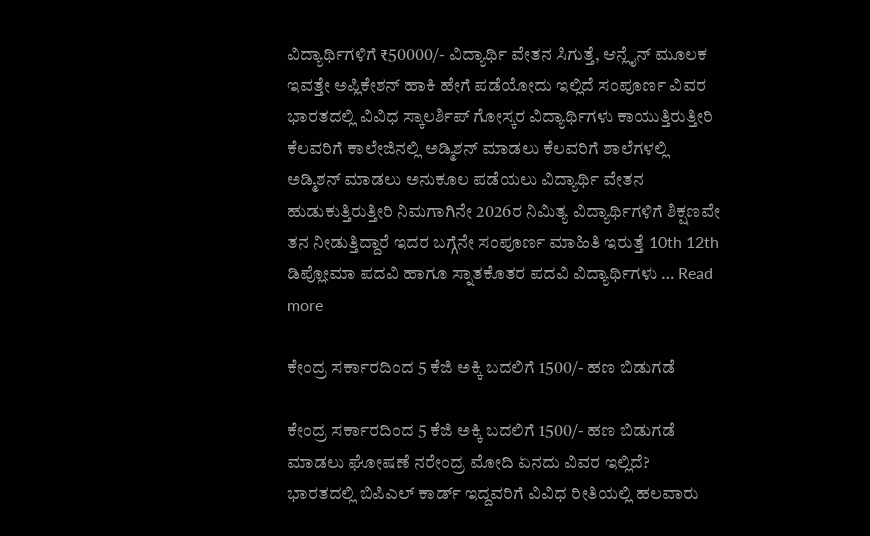ವಿದ್ಯಾರ್ಥಿಗಳಿಗೆ ₹50000/- ವಿದ್ಯಾರ್ಥಿ ವೇತನ ಸಿಗುತ್ತೆ, ಆನ್ಲೈನ್ ಮೂಲಕ ಇವತ್ತೇ ಅಪ್ಲಿಕೇಶನ್ ಹಾಕಿ ಹೇಗೆ ಪಡೆಯೋದು ಇಲ್ಲಿದೆ ಸಂಪೂರ್ಣ ವಿವರ   ಭಾರತದಲ್ಲಿ ವಿವಿಧ ಸ್ಕಾಲರ್ಶಿಪ್ ಗೋಸ್ಕರ ವಿದ್ಯಾರ್ಥಿಗಳು ಕಾಯುತ್ತಿರುತ್ತೀರಿ ಕೆಲವರಿಗೆ ಕಾಲೇಜಿನಲ್ಲಿ ಅಡ್ಮಿಶನ್ ಮಾಡಲು ಕೆಲವರಿಗೆ ಶಾಲೆಗಳಲ್ಲಿ ಅಡ್ಮಿಶನ್ ಮಾಡಲು ಅನುಕೂಲ ಪಡೆಯಲು ವಿದ್ಯಾರ್ಥಿ ವೇತನ ಹುಡುಕುತ್ತಿರುತ್ತೀರಿ ನಿಮಗಾಗಿನೇ 2026ರ ನಿಮಿತ್ಯ ವಿದ್ಯಾರ್ಥಿಗಳಿಗೆ ಶಿಕ್ಷಣವೇ ತನ ನೀಡುತ್ತಿದ್ದಾರೆ ಇದರ ಬಗ್ಗೆನೇ ಸಂಪೂರ್ಣ ಮಾಹಿತಿ ಇರುತ್ತೆ 10th 12th ಡಿಪ್ಲೋಮಾ ಪದವಿ ಹಾಗೂ ಸ್ನಾತಕೊತರ ಪದವಿ ವಿದ್ಯಾರ್ಥಿಗಳು … Read more

ಕೇಂದ್ರ ಸರ್ಕಾರದಿಂದ 5 ಕೆಜಿ ಅಕ್ಕಿ ಬದಲಿಗೆ 1500/- ಹಣ ಬಿಡುಗಡೆ

ಕೇಂದ್ರ ಸರ್ಕಾರದಿಂದ 5 ಕೆಜಿ ಅಕ್ಕಿ ಬದಲಿಗೆ 1500/- ಹಣ ಬಿಡುಗಡೆ ಮಾಡಲು ಘೋಷಣೆ ನರೇಂದ್ರ ಮೋದಿ ಏನದು ವಿವರ ಇಲ್ಲಿದೆ?     ಭಾರತದಲ್ಲಿ ಬಿಪಿಎಲ್ ಕಾರ್ಡ್ ಇದ್ದವರಿಗೆ ವಿವಿಧ ರೀತಿಯಲ್ಲಿ ಹಲವಾರು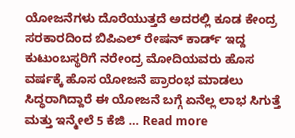ಯೋಜನೆಗಳು ದೊರೆಯುತ್ತದೆ ಅದರಲ್ಲಿ ಕೂಡ ಕೇಂದ್ರ ಸರಕಾರದಿಂದ ಬಿಪಿಎಲ್ ರೇಷನ್ ಕಾರ್ಡ್ ಇದ್ದ ಕುಟುಂಬಸ್ಥರಿಗೆ ನರೇಂದ್ರ ಮೋದಿಯವರು ಹೊಸ ವರ್ಷಕ್ಕೆ ಹೊಸ ಯೋಜನೆ ಪ್ರಾರಂಭ ಮಾಡಲು ಸಿದ್ಧರಾಗಿದ್ದಾರೆ ಈ ಯೋಜನೆ ಬಗ್ಗೆ ಏನೆಲ್ಲ ಲಾಭ ಸಿಗುತ್ತೆ ಮತ್ತು ಇನ್ಮೇಲೆ 5 ಕೆಜಿ … Read more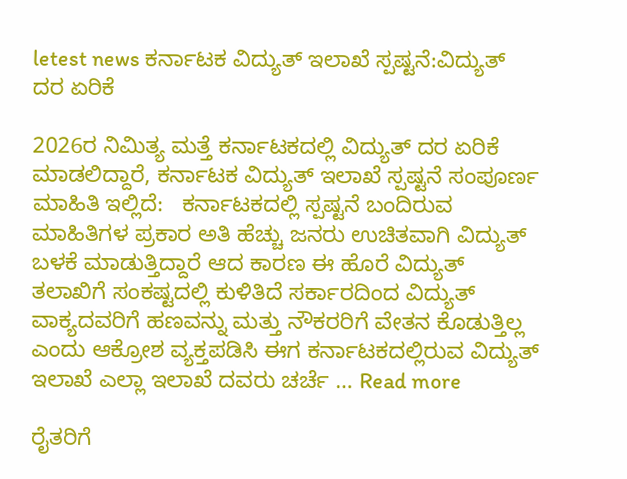letest news ಕರ್ನಾಟಕ ವಿದ್ಯುತ್ ಇಲಾಖೆ ಸ್ಪಷ್ಟನೆ:ವಿದ್ಯುತ್ ದರ ಏರಿಕೆ

2026ರ ನಿಮಿತ್ಯ ಮತ್ತೆ ಕರ್ನಾಟಕದಲ್ಲಿ ವಿದ್ಯುತ್ ದರ ಏರಿಕೆ ಮಾಡಲಿದ್ದಾರೆ, ಕರ್ನಾಟಕ ವಿದ್ಯುತ್ ಇಲಾಖೆ ಸ್ಪಷ್ಟನೆ ಸಂಪೂರ್ಣ ಮಾಹಿತಿ ಇಲ್ಲಿದೆ:   ಕರ್ನಾಟಕದಲ್ಲಿ ಸ್ಪಷ್ಟನೆ ಬಂದಿರುವ ಮಾಹಿತಿಗಳ ಪ್ರಕಾರ ಅತಿ ಹೆಚ್ಚು ಜನರು ಉಚಿತವಾಗಿ ವಿದ್ಯುತ್ ಬಳಕೆ ಮಾಡುತ್ತಿದ್ದಾರೆ ಆದ ಕಾರಣ ಈ ಹೊರೆ ವಿದ್ಯುತ್ ತಲಾಖಿಗೆ ಸಂಕಷ್ಟದಲ್ಲಿ ಕುಳಿತಿದೆ ಸರ್ಕಾರದಿಂದ ವಿದ್ಯುತ್ ವಾಕ್ಯದವರಿಗೆ ಹಣವನ್ನು ಮತ್ತು ನೌಕರರಿಗೆ ವೇತನ ಕೊಡುತ್ತಿಲ್ಲ ಎಂದು ಆಕ್ರೋಶ ವ್ಯಕ್ತಪಡಿಸಿ ಈಗ ಕರ್ನಾಟಕದಲ್ಲಿರುವ ವಿದ್ಯುತ್ ಇಲಾಖೆ ಎಲ್ಲಾ ಇಲಾಖೆ ದವರು ಚರ್ಚೆ … Read more

ರೈತರಿಗೆ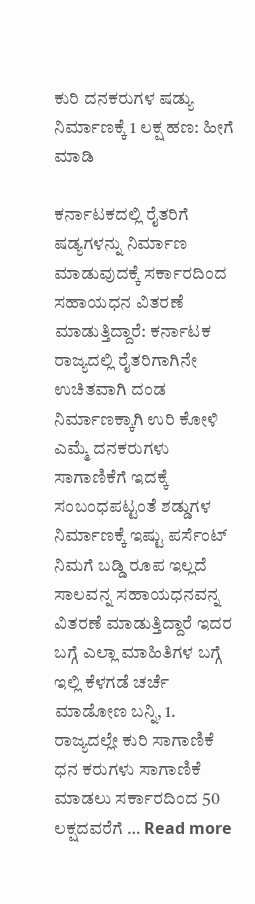ಕುರಿ ದನಕರುಗಳ ಷಡ್ಯು ನಿರ್ಮಾಣಕ್ಕೆ 1 ಲಕ್ಷ ಹಣ: ಹೀಗೆ ಮಾಡಿ

ಕರ್ನಾಟಕದಲ್ಲಿ ರೈತರಿಗೆ ಷಡ್ಯಗಳನ್ನು ನಿರ್ಮಾಣ ಮಾಡುವುದಕ್ಕೆ ಸರ್ಕಾರದಿಂದ ಸಹಾಯಧನ ವಿತರಣೆ ಮಾಡುತ್ತಿದ್ದಾರೆ: ಕರ್ನಾಟಕ ರಾಜ್ಯದಲ್ಲಿ ರೈತರಿಗಾಗಿನೇ ಉಚಿತವಾಗಿ ದಂಡ ನಿರ್ಮಾಣಕ್ಕಾಗಿ ಉರಿ ಕೋಳಿ ಎಮ್ಮೆ ದನಕರುಗಳು ಸಾಗಾಣಿಕೆಗೆ ಇದಕ್ಕೆ ಸಂಬಂಧಪಟ್ಟಂತೆ ಶಡ್ಡುಗಳ ನಿರ್ಮಾಣಕ್ಕೆ ಇಷ್ಟು ಪರ್ಸೆಂಟ್ ನಿಮಗೆ ಬಡ್ಡಿ ರೂಪ ಇಲ್ಲದೆ ಸಾಲವನ್ನ ಸಹಾಯಧನವನ್ನ ವಿತರಣೆ ಮಾಡುತ್ತಿದ್ದಾರೆ ಇದರ ಬಗ್ಗೆ ಎಲ್ಲಾ ಮಾಹಿತಿಗಳ ಬಗ್ಗೆ ಇಲ್ಲಿ ಕೆಳಗಡೆ ಚರ್ಚೆ ಮಾಡೋಣ ಬನ್ನಿ, 1. ರಾಜ್ಯದಲ್ಲೇ ಕುರಿ ಸಾಗಾಣಿಕೆ ಧನ ಕರುಗಳು ಸಾಗಾಣಿಕೆ ಮಾಡಲು ಸರ್ಕಾರದಿಂದ 50 ಲಕ್ಷದವರೆಗೆ … Read more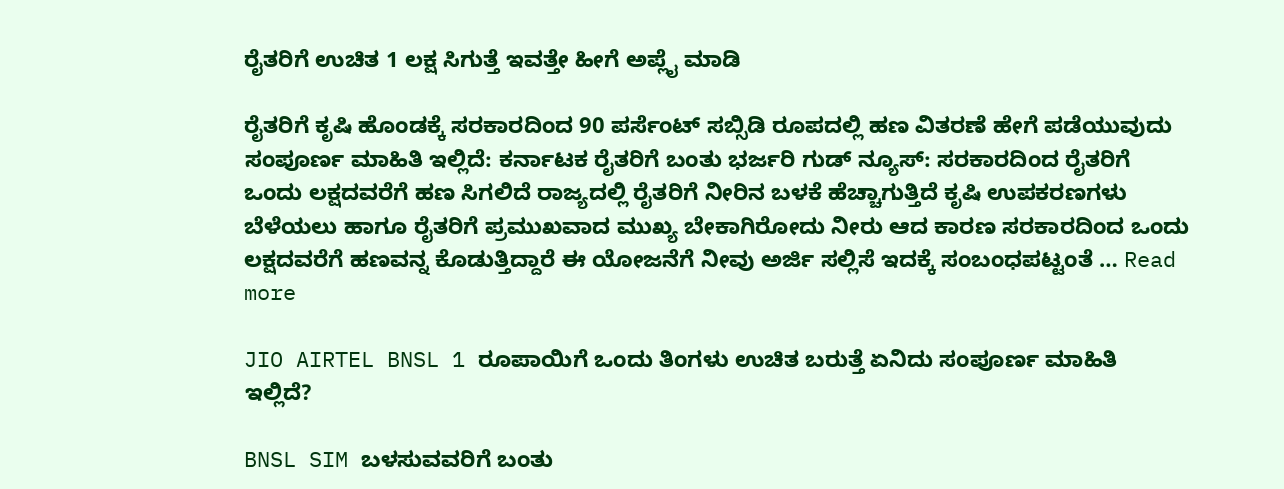ರೈತರಿಗೆ ಉಚಿತ 1 ಲಕ್ಷ ಸಿಗುತ್ತೆ ಇವತ್ತೇ ಹೀಗೆ ಅಪ್ಲೈ ಮಾಡಿ

ರೈತರಿಗೆ ಕೃಷಿ ಹೊಂಡಕ್ಕೆ ಸರಕಾರದಿಂದ 90 ಪರ್ಸೆಂಟ್ ಸಬ್ಸಿಡಿ ರೂಪದಲ್ಲಿ ಹಣ ವಿತರಣೆ ಹೇಗೆ ಪಡೆಯುವುದು ಸಂಪೂರ್ಣ ಮಾಹಿತಿ ಇಲ್ಲಿದೆ: ಕರ್ನಾಟಕ ರೈತರಿಗೆ ಬಂತು ಭರ್ಜರಿ ಗುಡ್ ನ್ಯೂಸ್: ಸರಕಾರದಿಂದ ರೈತರಿಗೆ ಒಂದು ಲಕ್ಷದವರೆಗೆ ಹಣ ಸಿಗಲಿದೆ ರಾಜ್ಯದಲ್ಲಿ ರೈತರಿಗೆ ನೀರಿನ ಬಳಕೆ ಹೆಚ್ಚಾಗುತ್ತಿದೆ ಕೃಷಿ ಉಪಕರಣಗಳು ಬೆಳೆಯಲು ಹಾಗೂ ರೈತರಿಗೆ ಪ್ರಮುಖವಾದ ಮುಖ್ಯ ಬೇಕಾಗಿರೋದು ನೀರು ಆದ ಕಾರಣ ಸರಕಾರದಿಂದ ಒಂದು ಲಕ್ಷದವರೆಗೆ ಹಣವನ್ನ ಕೊಡುತ್ತಿದ್ದಾರೆ ಈ ಯೋಜನೆಗೆ ನೀವು ಅರ್ಜಿ ಸಲ್ಲಿಸೆ ಇದಕ್ಕೆ ಸಂಬಂಧಪಟ್ಟಂತೆ … Read more

JIO AIRTEL BNSL 1 ರೂಪಾಯಿಗೆ ಒಂದು ತಿಂಗಳು ಉಚಿತ ಬರುತ್ತೆ ಏನಿದು ಸಂಪೂರ್ಣ ಮಾಹಿತಿ ಇಲ್ಲಿದೆ?

BNSL SIM ಬಳಸುವವರಿಗೆ ಬಂತು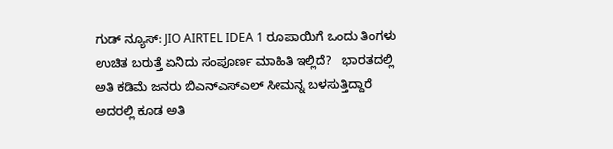ಗುಡ್ ನ್ಯೂಸ್: JIO AIRTEL IDEA 1 ರೂಪಾಯಿಗೆ ಒಂದು ತಿಂಗಳು ಉಚಿತ ಬರುತ್ತೆ ಏನಿದು ಸಂಪೂರ್ಣ ಮಾಹಿತಿ ಇಲ್ಲಿದೆ?   ಭಾರತದಲ್ಲಿ ಅತಿ ಕಡಿಮೆ ಜನರು ಬಿಎನ್ಎಸ್ಎಲ್ ಸೀಮನ್ನ ಬಳಸುತ್ತಿದ್ದಾರೆ ಅದರಲ್ಲಿ ಕೂಡ ಅತಿ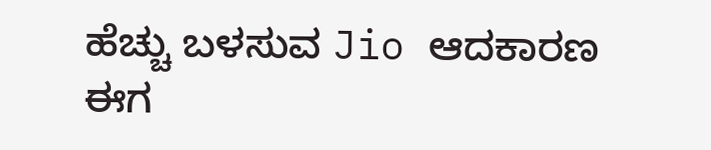ಹೆಚ್ಚು ಬಳಸುವ Jio ಆದಕಾರಣ ಈಗ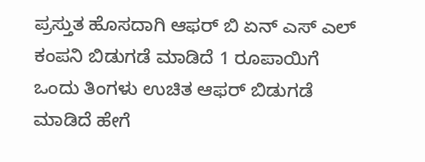ಪ್ರಸ್ತುತ ಹೊಸದಾಗಿ ಆಫರ್ ಬಿ ಏನ್ ಎಸ್ ಎಲ್ ಕಂಪನಿ ಬಿಡುಗಡೆ ಮಾಡಿದೆ 1 ರೂಪಾಯಿಗೆ ಒಂದು ತಿಂಗಳು ಉಚಿತ ಆಫರ್ ಬಿಡುಗಡೆ ಮಾಡಿದೆ ಹೇಗೆ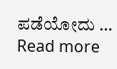ಪಡೆಯೋದು … Read more